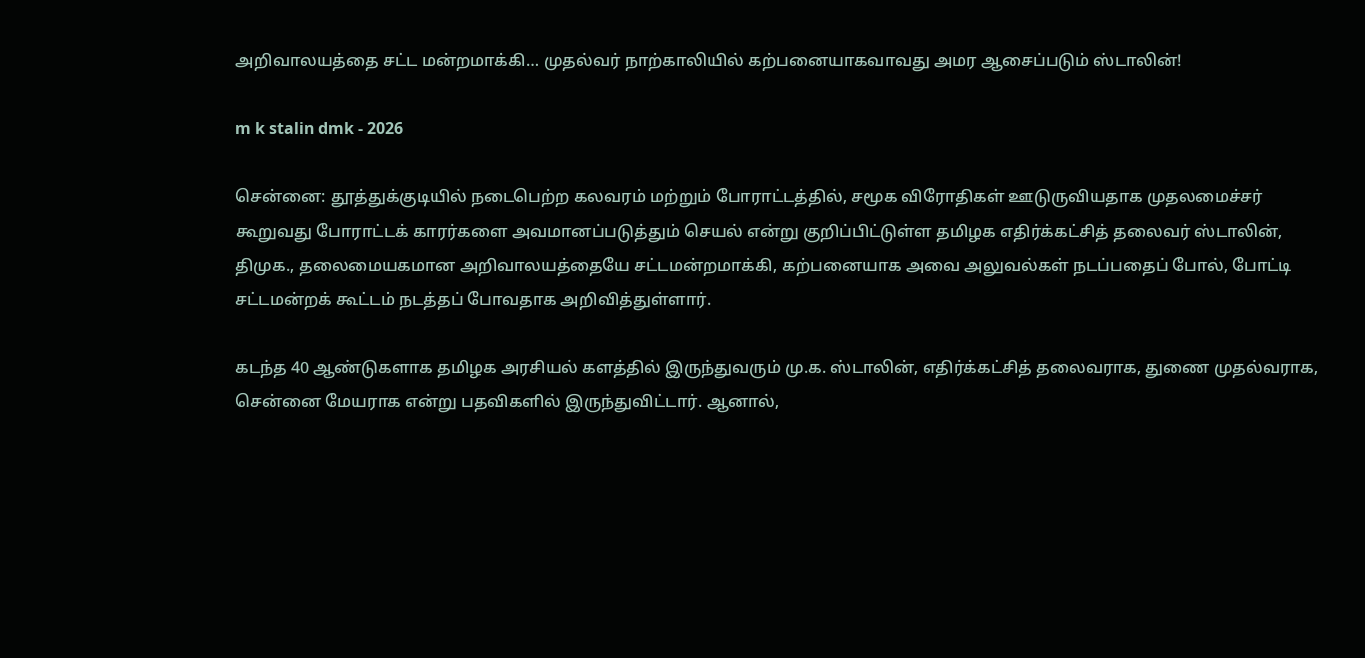அறிவாலயத்தை சட்ட மன்றமாக்கி… முதல்வர் நாற்காலியில் கற்பனையாகவாவது அமர ஆசைப்படும் ஸ்டாலின்!

m k stalin dmk - 2026

சென்னை: தூத்துக்குடியில் நடைபெற்ற கலவரம் மற்றும் போராட்டத்தில், சமூக விரோதிகள் ஊடுருவியதாக முதலமைச்சர் கூறுவது போராட்டக் காரர்களை அவமானப்படுத்தும் செயல் என்று குறிப்பிட்டுள்ள தமிழக எதிர்க்கட்சித் தலைவர் ஸ்டாலின், திமுக., தலைமையகமான அறிவாலயத்தையே சட்டமன்றமாக்கி, கற்பனையாக அவை அலுவல்கள் நடப்பதைப் போல், போட்டி சட்டமன்றக் கூட்டம் நடத்தப் போவதாக அறிவித்துள்ளார்.

கடந்த 40 ஆண்டுகளாக தமிழக அரசியல் களத்தில் இருந்துவரும் மு.க. ஸ்டாலின், எதிர்க்கட்சித் தலைவராக, துணை முதல்வராக, சென்னை மேயராக என்று பதவிகளில் இருந்துவிட்டார். ஆனால்,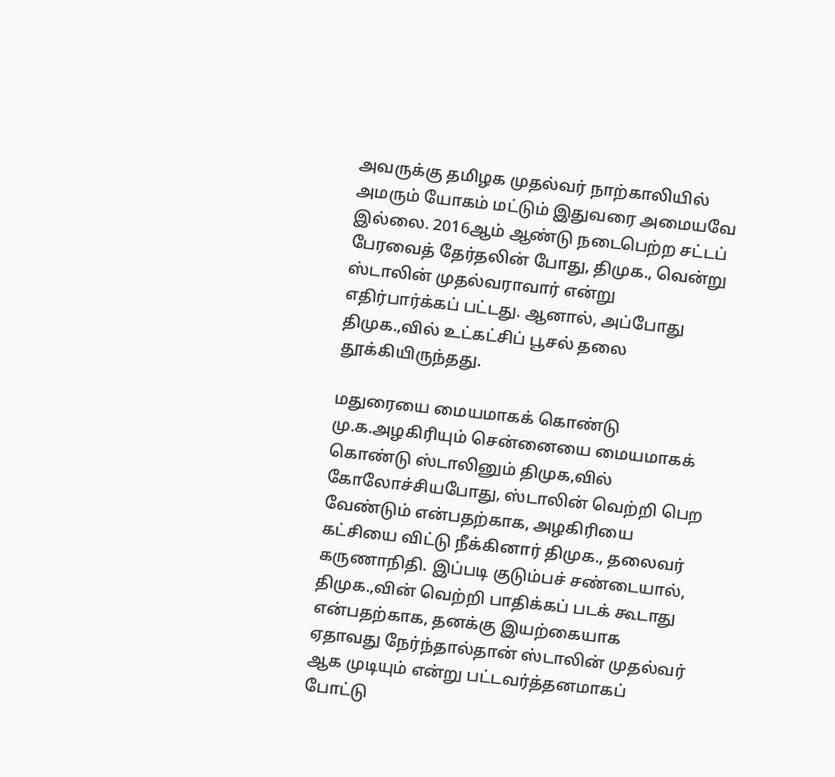அவருக்கு தமிழக முதல்வர் நாற்காலியில் அமரும் யோகம் மட்டும் இதுவரை அமையவே இல்லை. 2016ஆம் ஆண்டு நடைபெற்ற சட்டப் பேரவைத் தேர்தலின் போது, திமுக., வென்று ஸ்டாலின் முதல்வராவார் என்று எதிர்பார்க்கப் பட்டது. ஆனால், அப்போது திமுக.,வில் உட்கட்சிப் பூசல் தலை தூக்கியிருந்தது.

மதுரையை மையமாகக் கொண்டு மு.க.அழகிரியும் சென்னையை மையமாகக் கொண்டு ஸ்டாலினும் திமுக,வில் கோலோச்சியபோது, ஸ்டாலின் வெற்றி பெற வேண்டும் என்பதற்காக, அழகிரியை கட்சியை விட்டு நீக்கினார் திமுக., தலைவர் கருணாநிதி. இப்படி குடும்பச் சண்டையால், திமுக.,வின் வெற்றி பாதிக்கப் படக் கூடாது என்பதற்காக, தனக்கு இயற்கையாக ஏதாவது நேர்ந்தால்தான் ஸ்டாலின் முதல்வர் ஆக முடியும் என்று பட்டவர்த்தனமாகப் போட்டு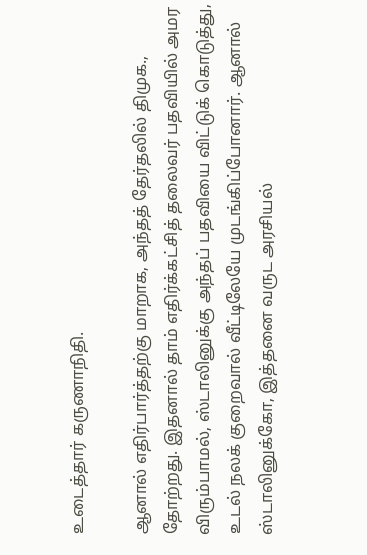உடைத்தார் கருணாநிதி.

ஆனால் எதிர்பார்த்தற்கு மாறாக, அந்தத் தேர்தலில் திமுக., தோற்றது. இதனால் தாம் எதிர்க்கட்சித் தலைவர் பதவியில் அமர விரும்பாமல், ஸ்டாலினுக்கு அந்தப் பதவியை விட்டுக் கொடுத்து, உடல் நலக் குறைவால் வீட்டிலேயே முடங்கிப்போனார். ஆனால் ஸ்டாலினுக்கோ, இத்தனை வருட அரசியல்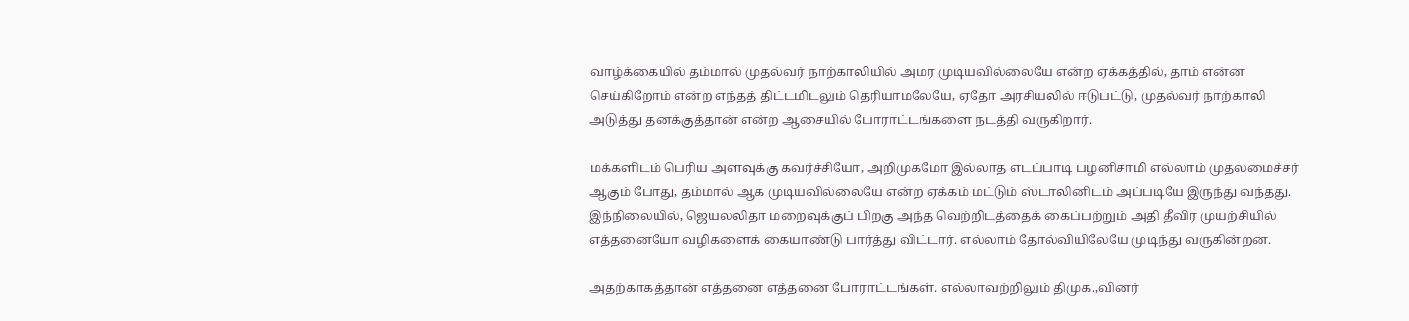வாழ்க்கையில் தம்மால் முதல்வர் நாற்காலியில் அமர முடியவில்லையே என்ற ஏக்கத்தில், தாம் என்ன செய்கிறோம் என்ற எந்தத் திட்டமிடலும் தெரியாமலேயே, ஏதோ அரசியலில் ஈடுபட்டு, முதல்வர் நாற்காலி அடுத்து தனக்குத்தான் என்ற ஆசையில் போராட்டங்களை நடத்தி வருகிறார்.

மக்களிடம் பெரிய அளவுக்கு கவர்ச்சியோ, அறிமுகமோ இல்லாத எடப்பாடி பழனிசாமி எல்லாம் முதலமைச்சர் ஆகும் போது, தம்மால் ஆக முடியவில்லையே என்ற ஏக்கம் மட்டும் ஸ்டாலினிடம் அப்படியே இருந்து வந்தது. இந்நிலையில், ஜெயலலிதா மறைவுக்குப் பிறகு அந்த வெற்றிடத்தைக் கைப்பற்றும் அதி தீவிர முயற்சியில் எத்தனையோ வழிகளைக் கையாண்டு பார்த்து விட்டார். எல்லாம் தோல்வியிலேயே முடிந்து வருகின்றன.

அதற்காகத்தான் எத்தனை எத்தனை போராட்டங்கள். எல்லாவற்றிலும் திமுக.,வினர்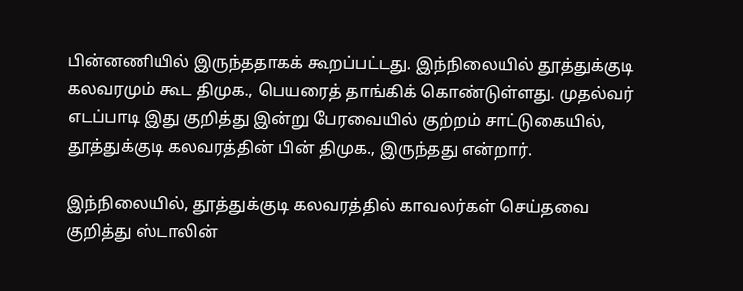பின்னணியில் இருந்ததாகக் கூறப்பட்டது. இந்நிலையில் தூத்துக்குடி கலவரமும் கூட திமுக., பெயரைத் தாங்கிக் கொண்டுள்ளது. முதல்வர் எடப்பாடி இது குறித்து இன்று பேரவையில் குற்றம் சாட்டுகையில், தூத்துக்குடி கலவரத்தின் பின் திமுக., இருந்தது என்றார்.

இந்நிலையில், தூத்துக்குடி கலவரத்தில் காவலர்கள் செய்தவை குறித்து ஸ்டாலின்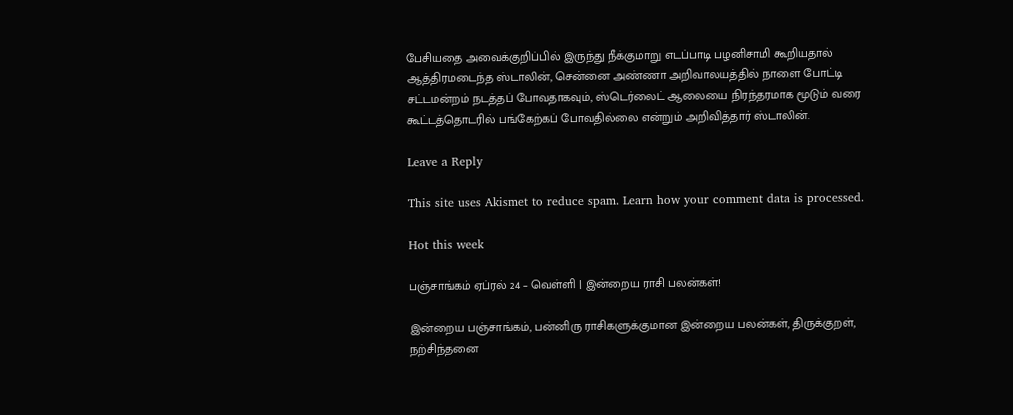பேசியதை அவைக்குறிப்பில் இருந்து நீக்குமாறு எடப்பாடி பழனிசாமி கூறியதால் ஆத்திரமடைந்த ஸ்டாலின், சென்னை அண்ணா அறிவாலயத்தில் நாளை போட்டி சட்டமன்றம் நடத்தப் போவதாகவும், ஸ்டெர்லைட் ஆலையை நிரந்தரமாக மூடும் வரை கூட்டத்தொடரில் பங்கேற்கப் போவதில்லை என்றும் அறிவித்தார் ஸ்டாலின்.

Leave a Reply

This site uses Akismet to reduce spam. Learn how your comment data is processed.

Hot this week

பஞ்சாங்கம் ஏப்ரல் 24 – வெள்ளி | இன்றைய ராசி பலன்கள்!

இன்றைய பஞ்சாங்கம், பன்னிரு ராசிகளுக்குமான இன்றைய பலன்கள், திருக்குறள், நற்சிந்தனை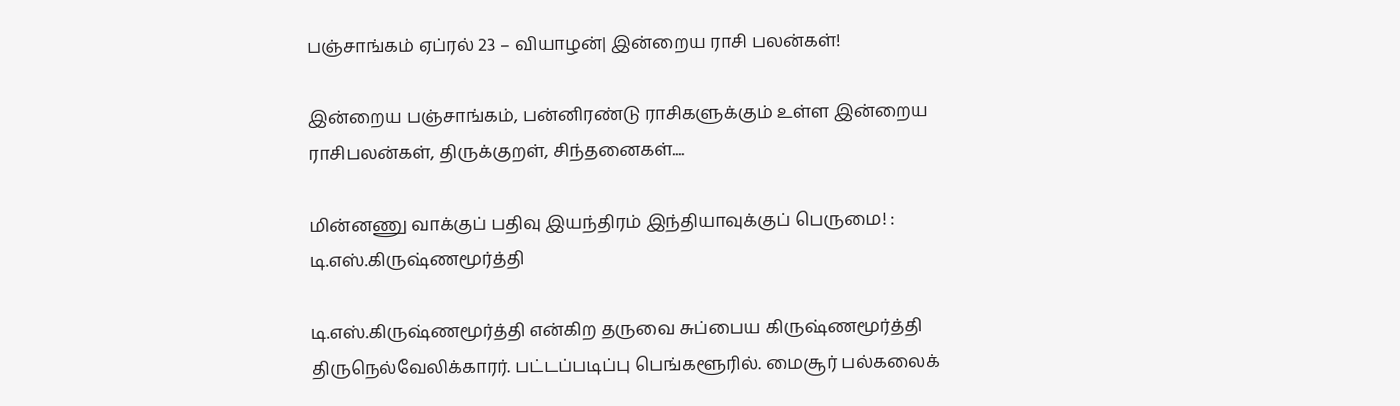பஞ்சாங்கம் ஏப்ரல் 23 – வியாழன்| இன்றைய ராசி பலன்கள்!

இன்றைய பஞ்சாங்கம், பன்னிரண்டு ராசிகளுக்கும் உள்ள இன்றைய ராசிபலன்கள், திருக்குறள், சிந்தனைகள்....

மின்னணு வாக்குப் பதிவு இயந்திரம் இந்தியாவுக்குப் பெருமை! : டி.எஸ்.கிருஷ்ணமூர்த்தி

டி.எஸ்.கிருஷ்ணமூர்த்தி என்கிற தருவை சுப்பைய கிருஷ்ணமூர்த்தி திருநெல்வேலிக்காரர். பட்டப்படிப்பு பெங்களூரில். மைசூர் பல்கலைக்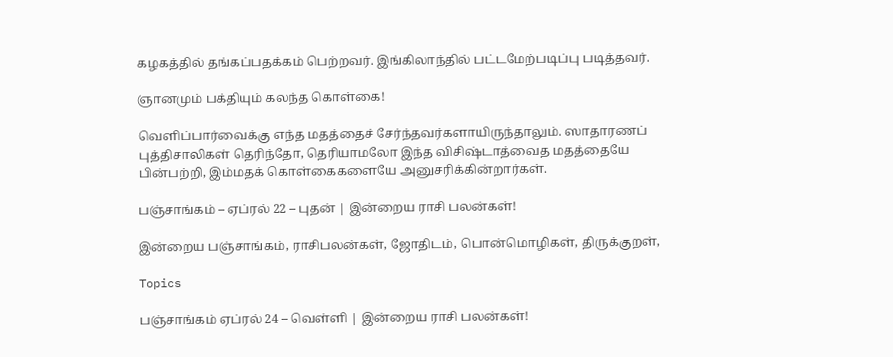கழகத்தில் தங்கப்பதக்கம் பெற்றவர். இங்கிலாந்தில் பட்டமேற்படிப்பு படித்தவர்.

ஞானமும் பக்தியும் கலந்த கொள்கை!

வெளிப்பார்வைக்கு எந்த மதத்தைச் சேர்ந்தவர்களாயிருந்தாலும். ஸாதாரணப் புத்திசாலிகள் தெரிந்தோ, தெரியாமலோ இந்த விசிஷ்டாத்வைத மதத்தையே பின்பற்றி, இம்மதக் கொள்கைகளையே அனுசரிக்கின்றார்கள்.

பஞ்சாங்கம் – ஏப்ரல் 22 – புதன் | இன்றைய ராசி பலன்கள்!

இன்றைய பஞ்சாங்கம், ராசிபலன்கள், ஜோதிடம், பொன்மொழிகள், திருக்குறள்,

Topics

பஞ்சாங்கம் ஏப்ரல் 24 – வெள்ளி | இன்றைய ராசி பலன்கள்!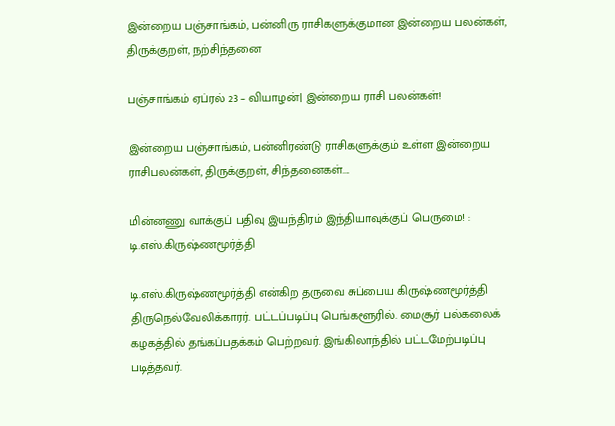இன்றைய பஞ்சாங்கம், பன்னிரு ராசிகளுக்குமான இன்றைய பலன்கள், திருக்குறள், நற்சிந்தனை

பஞ்சாங்கம் ஏப்ரல் 23 – வியாழன்| இன்றைய ராசி பலன்கள்!

இன்றைய பஞ்சாங்கம், பன்னிரண்டு ராசிகளுக்கும் உள்ள இன்றைய ராசிபலன்கள், திருக்குறள், சிந்தனைகள்....

மின்னணு வாக்குப் பதிவு இயந்திரம் இந்தியாவுக்குப் பெருமை! : டி.எஸ்.கிருஷ்ணமூர்த்தி

டி.எஸ்.கிருஷ்ணமூர்த்தி என்கிற தருவை சுப்பைய கிருஷ்ணமூர்த்தி திருநெல்வேலிக்காரர். பட்டப்படிப்பு பெங்களூரில். மைசூர் பல்கலைக் கழகத்தில் தங்கப்பதக்கம் பெற்றவர். இங்கிலாந்தில் பட்டமேற்படிப்பு படித்தவர்.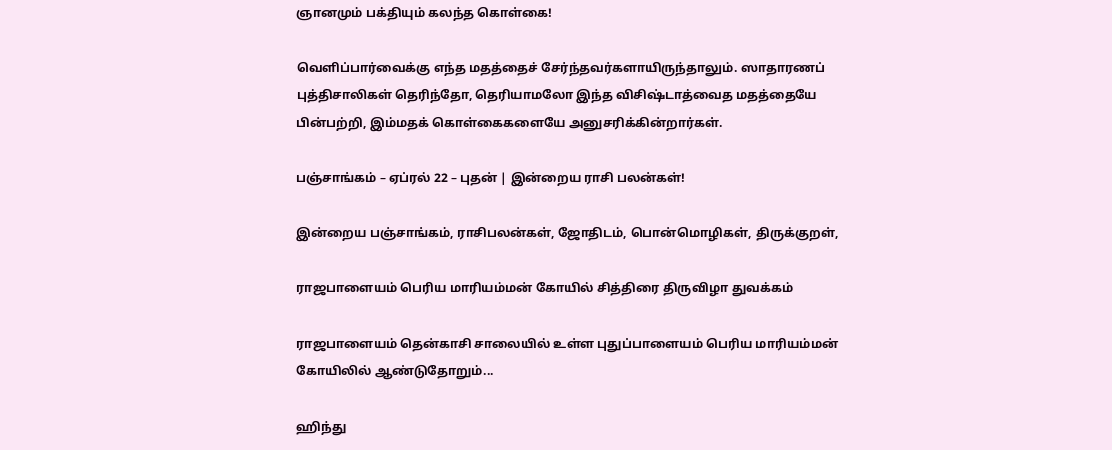ஞானமும் பக்தியும் கலந்த கொள்கை!

வெளிப்பார்வைக்கு எந்த மதத்தைச் சேர்ந்தவர்களாயிருந்தாலும். ஸாதாரணப் புத்திசாலிகள் தெரிந்தோ, தெரியாமலோ இந்த விசிஷ்டாத்வைத மதத்தையே பின்பற்றி, இம்மதக் கொள்கைகளையே அனுசரிக்கின்றார்கள்.

பஞ்சாங்கம் – ஏப்ரல் 22 – புதன் | இன்றைய ராசி பலன்கள்!

இன்றைய பஞ்சாங்கம், ராசிபலன்கள், ஜோதிடம், பொன்மொழிகள், திருக்குறள்,

ராஜபாளையம் பெரிய மாரியம்மன் கோயில் சித்திரை திருவிழா துவக்கம்

ராஜபாளையம் தென்காசி சாலையில் உள்ள புதுப்பாளையம் பெரிய மாரியம்மன் கோயிலில் ஆண்டுதோறும்...

ஹிந்து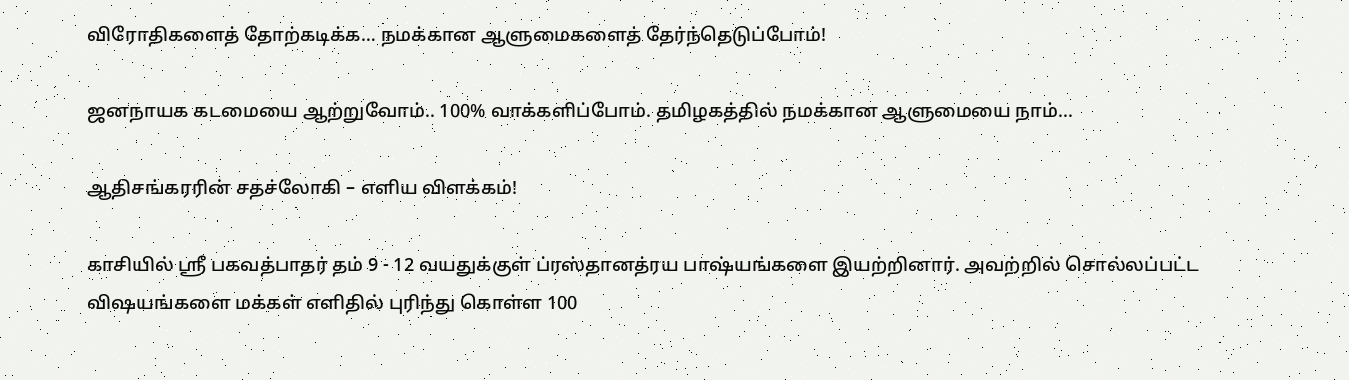விரோதிகளைத் தோற்கடிக்க… நமக்கான ஆளுமைகளைத் தேர்ந்தெடுப்போம்!

ஜனநாயக கடமையை ஆற்றுவோம்.. 100% வாக்களிப்போம். தமிழகத்தில் நமக்கான ஆளுமையை நாம்...

ஆதிசங்கரரின் சதச்லோகி – எளிய விளக்கம்!

காசியில் ஸ்ரீ பகவத்பாதர் தம் 9 - 12 வயதுக்குள் ப்ரஸ்தானத்ரய பாஷ்யங்களை இயற்றினார். அவற்றில் சொல்லப்பட்ட விஷயங்களை மக்கள் எளிதில் புரிந்து கொள்ள 100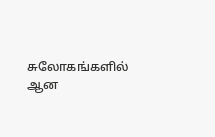சுலோகங்களில் ஆன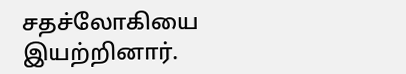சதச்லோகியை இயற்றினார்.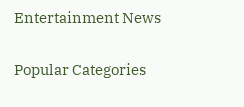Entertainment News

Popular Categories